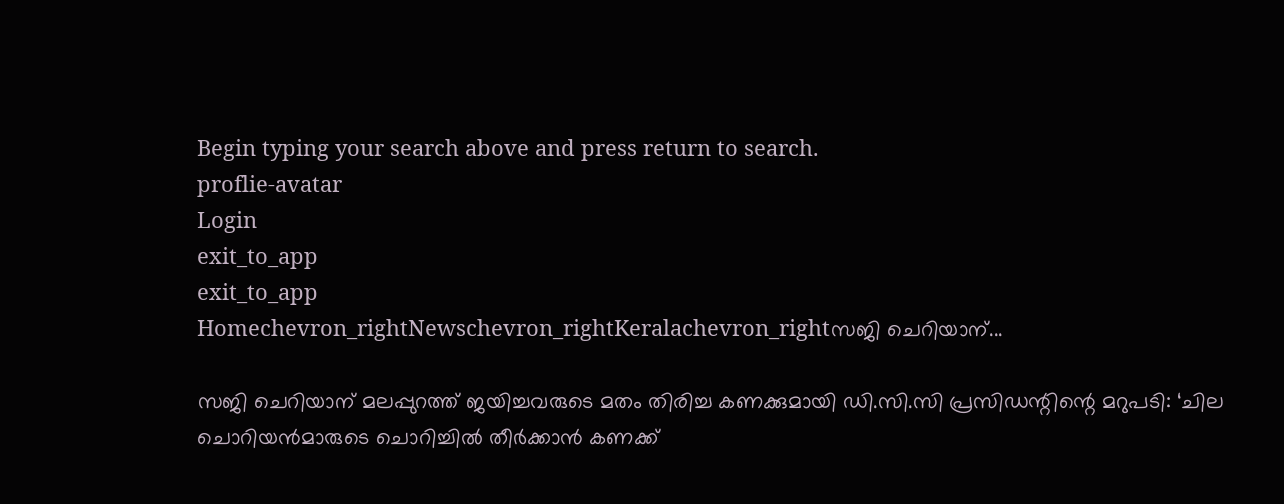Begin typing your search above and press return to search.
proflie-avatar
Login
exit_to_app
exit_to_app
Homechevron_rightNewschevron_rightKeralachevron_rightസജി ചെറിയാന്...

സജി ചെറിയാന് മലപ്പുറത്ത് ജയിച്ചവരുടെ മതം തിരിച്ച കണക്കുമായി ഡി.സി.സി പ്രസിഡന്റിന്റെ മറുപടി: ‘ചില ചൊറിയൻമാരുടെ ചൊറിച്ചിൽ തീർക്കാൻ കണക്ക്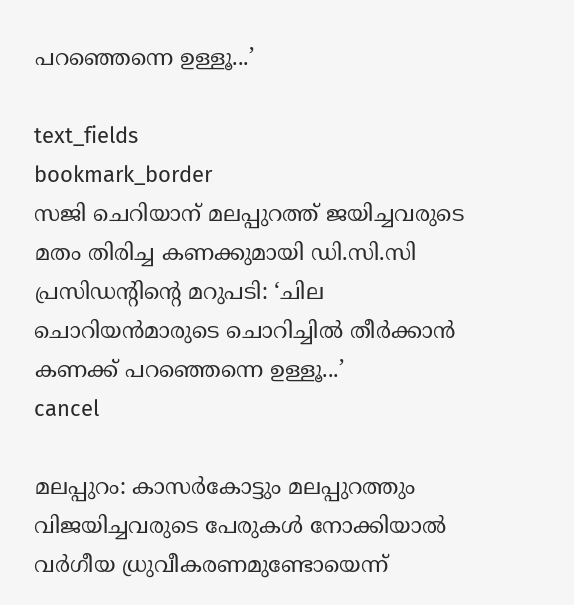പറഞ്ഞെന്നെ ഉള്ളൂ...’

text_fields
bookmark_border
സജി ചെറിയാന് മലപ്പുറത്ത് ജയിച്ചവരുടെ മതം തിരിച്ച കണക്കുമായി ഡി.സി.സി പ്രസിഡന്റിന്റെ മറുപടി: ‘ചില ചൊറിയൻമാരുടെ ചൊറിച്ചിൽ തീർക്കാൻ കണക്ക് പറഞ്ഞെന്നെ ഉള്ളൂ...’
cancel

മലപ്പുറം: കാസർകോട്ടും മലപ്പുറത്തും വിജയിച്ചവരുടെ പേരുകൾ നോക്കിയാൽ വർഗീയ ധ്രുവീകരണമുണ്ടോയെന്ന്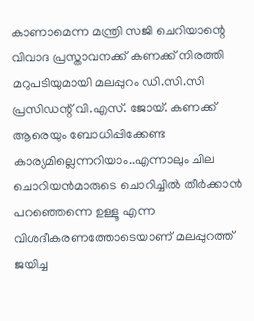കാണാമെന്ന മന്ത്രി സജി ചെറിയാന്റെ വിവാദ പ്രസ്താവനക്ക് കണക്ക് നിരത്തി മറുപടിയുമായി മലപ്പുറം ഡി.സി.സി പ്രസിഡന്റ് വി.എസ്. ജോയ്. കണക്ക് ആരെയും ബോധിപ്പിക്കേണ്ട കാര്യമില്ലെന്നറിയാം..എന്നാലും ചില ചൊറിയൻമാരുടെ ചൊറിച്ചിൽ തീർക്കാൻ പറഞ്ഞെന്നെ ഉള്ളൂ എന്ന വിശദീകരണത്തോടെയാണ് മലപ്പുറത്ത് ജയിച്ച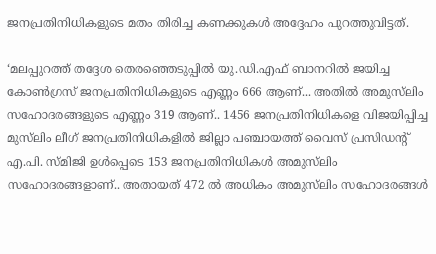ജനപ്രതിനിധികളുടെ മതം തിരിച്ച കണക്കുകൾ അദ്ദേഹം പുറത്തുവിട്ടത്.

‘മലപ്പുറത്ത് തദ്ദേശ തെരഞ്ഞെടുപ്പിൽ യു.ഡി.എഫ് ബാനറിൽ ജയിച്ച കോൺഗ്രസ് ജനപ്രതിനിധികളുടെ എണ്ണം 666 ആണ്... അതിൽ അമുസ്‍ലിം സഹോദരങ്ങളുടെ എണ്ണം 319 ആണ്.. 1456 ജനപ്രതിനിധികളെ വിജയിപ്പിച്ച മുസ്‍ലിം ലീഗ് ജനപ്രതിനിധികളിൽ ജില്ലാ പഞ്ചായത്ത് വൈസ് പ്രസിഡന്റ് എ.പി. സ്മിജി ഉൾപ്പെടെ 153 ജനപ്രതിനിധികൾ അമുസ്‍ലിം സഹോദരങ്ങളാണ്.. അതായത് 472 ൽ അധികം അമുസ്‍ലിം സഹോദരങ്ങൾ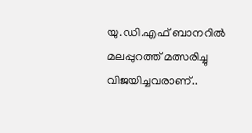യു.ഡി.എഫ് ബാനറിൽ മലപ്പുറത്ത് മത്സരിച്ചു വിജയിച്ചവരാണ്..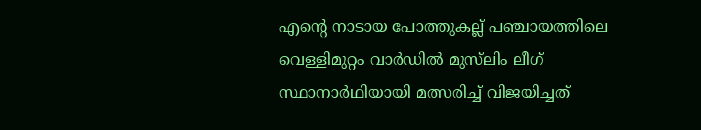എന്റെ നാടായ പോത്തുകല്ല് പഞ്ചായത്തിലെ വെള്ളിമുറ്റം വാർഡിൽ മുസ്‍ലിം ലീഗ് സ്ഥാനാർഥിയായി മത്സരിച്ച് വിജയിച്ചത്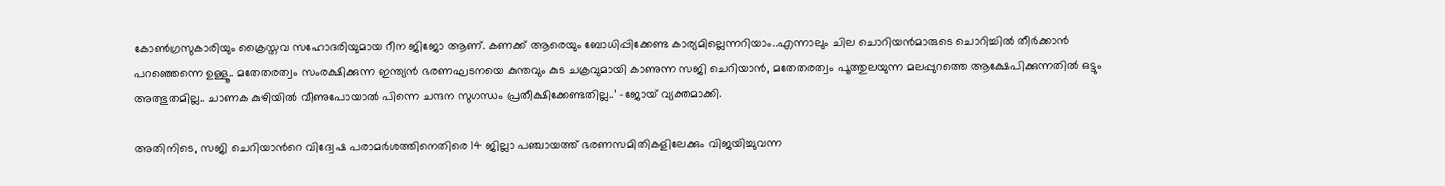കോൺഗ്രസുകാരിയും ക്രൈസ്തവ സഹോദരിയുമായ റീന ജിജോ ആണ്. കണക്ക് ആരെയും ബോധിപ്പിക്കേണ്ട കാര്യമില്ലെന്നറിയാം..എന്നാലും ചില ചൊറിയൻമാരുടെ ചൊറിച്ചിൽ തീർക്കാൻ പറഞ്ഞെന്നെ ഉള്ളൂ.. മതേതരത്വം സംരക്ഷിക്കുന്ന ഇന്ത്യൻ ഭരണഘടനയെ കുന്തവും കുട ചക്രവുമായി കാണുന്ന സജി ചെറിയാൻ, മതേതരത്വം പൂത്തുലയുന്ന മലപ്പുറത്തെ ആക്ഷേപിക്കുന്നതിൽ ഒട്ടും അത്ഭുതമില്ല.. ചാണക കുഴിയിൽ വീണുപോയാൽ പിന്നെ ചന്ദന സുഗന്ധം പ്രതീക്ഷിക്കേണ്ടതില്ല..’ -ജോയ് വ്യക്തമാക്കി.

അതിനിടെ, സജി ചെറിയാന്‍റെ വിദ്വേഷ പരാമർശത്തിനെതിരെ 14 ജില്ലാ പഞ്ചായത്ത് ഭരണസമിതികളിലേക്കും വിജയിച്ചുവന്ന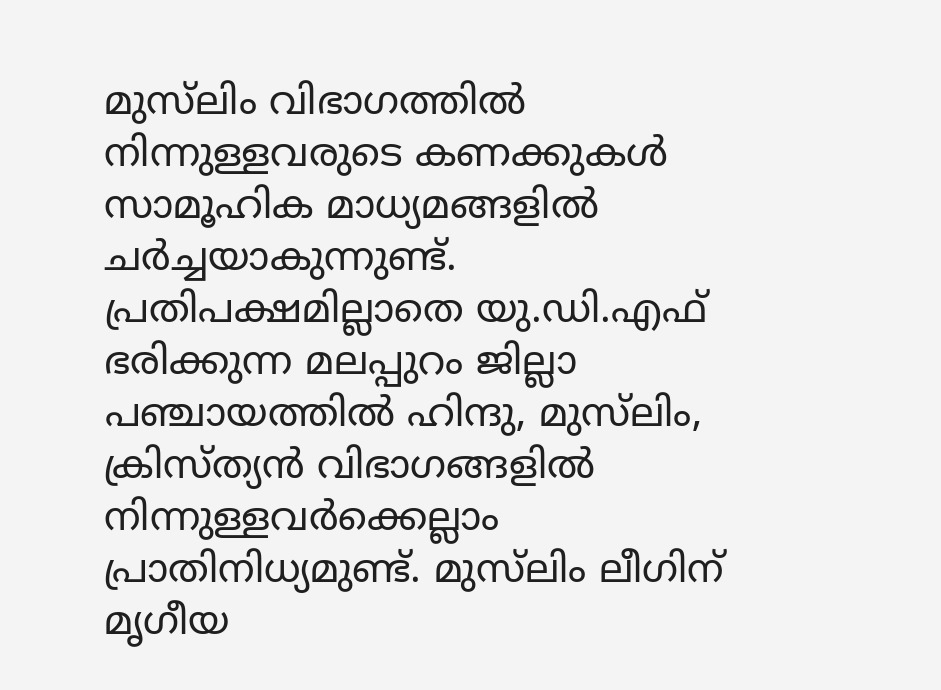മുസ്‍ലിം വിഭാഗത്തിൽ നിന്നുള്ളവരുടെ കണക്കുകൾ സാമൂഹിക മാധ്യമങ്ങളിൽ ചർച്ചയാകുന്നുണ്ട്. പ്രതിപക്ഷമില്ലാതെ യു.ഡി.എഫ് ഭരിക്കുന്ന മലപ്പുറം ജില്ലാ പഞ്ചായത്തിൽ ഹിന്ദു, മുസ്‍ലിം, ക്രിസ്ത്യൻ വിഭാഗങ്ങളിൽ നിന്നുള്ളവർക്കെല്ലാം പ്രാതിനിധ്യമുണ്ട്. മുസ്‍ലിം ലീഗിന് മൃഗീയ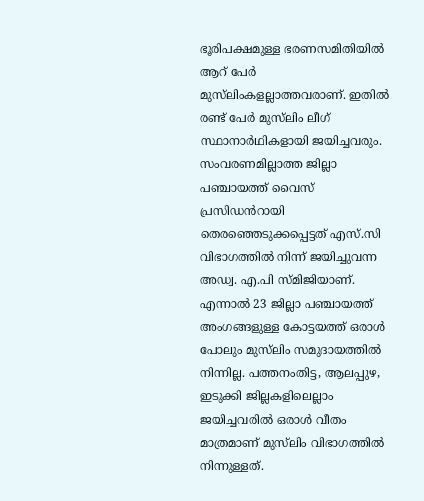ഭൂരിപക്ഷമുള്ള ഭരണസമിതിയിൽ ആറ് പേർ മുസ്‍ലിംകളല്ലാത്തവരാണ്. ഇതിൽ രണ്ട് പേർ മുസ്‍ലിം ലീഗ് സ്ഥാനാർഥികളായി ജയിച്ചവരും. സംവരണമില്ലാത്ത ജില്ലാ പഞ്ചായത്ത് വൈസ് പ്രസിഡൻറായി തെരഞ്ഞെടുക്കപ്പെട്ടത് എസ്.സി വിഭാഗത്തിൽ നിന്ന് ജയിച്ചുവന്ന അഡ്വ. എ.പി സ്മിജിയാണ്. എന്നാൽ 23 ജില്ലാ പഞ്ചായത്ത് അംഗങ്ങളുള്ള കോട്ടയത്ത് ഒരാൾ പോലും മുസ്‍ലിം സമുദായത്തിൽ നിന്നില്ല. പത്തനംതിട്ട, ആലപ്പുഴ, ഇടുക്കി ജില്ലകളിലെല്ലാം ജയിച്ചവരിൽ ഒരാൾ വീതം മാത്രമാണ് മുസ്‍ലിം വിഭാഗത്തിൽ നിന്നുള്ളത്.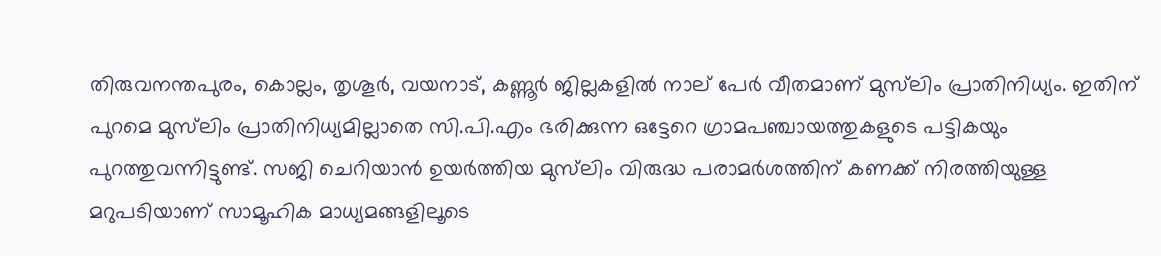തിരുവനന്തപുരം, കൊല്ലം, തൃശൂർ, വയനാട്, കണ്ണൂർ ജില്ലകളിൽ നാല് പേർ വീതമാണ് മുസ്‍ലിം പ്രാതിനിധ്യം. ഇതിന് പുറമെ മുസ്‍ലിം പ്രാതിനിധ്യമില്ലാതെ സി.പി.എം ഭരിക്കുന്ന ഒട്ടേറെ ഗ്രാമപഞ്ചായത്തുകളുടെ പട്ടികയും പുറത്തുവന്നിട്ടുണ്ട്. സജി ചെറിയാൻ ഉയർത്തിയ മുസ്‍ലിം വിരുദ്ധ പരാമർശത്തിന് കണക്ക് നിരത്തിയുള്ള മറുപടിയാണ് സാമൂഹിക മാധ്യമങ്ങളിലൂടെ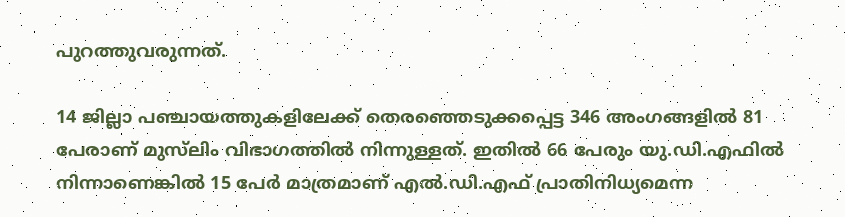പുറത്തുവരുന്നത്.

14 ജില്ലാ പഞ്ചായത്തുകളിലേക്ക് തെരഞ്ഞെടുക്കപ്പെട്ട 346 അംഗങ്ങളിൽ 81 പേരാണ് മുസ്‍ലിം വിഭാഗത്തിൽ നിന്നുള്ളത്. ഇതിൽ 66 പേരും യു.ഡി.എഫിൽ നിന്നാണെങ്കിൽ 15 പേർ മാത്രമാണ് എൽ.ഡി.എഫ് പ്രാതിനിധ്യമെന്ന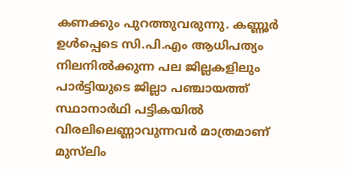കണക്കും പുറത്തുവരുന്നു. കണ്ണൂർ ഉൾപ്പെടെ സി.പി.എം ആധിപത്യം നിലനിൽക്കുന്ന പല ജില്ലകളിലും പാർട്ടിയുടെ ജില്ലാ പഞ്ചായത്ത് സ്ഥാനാർഥി പട്ടികയിൽ വിരലിലെണ്ണാവുന്നവർ മാത്രമാണ് മുസ്‍ലിം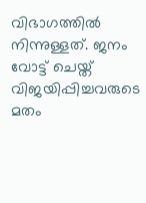വിഭാഗത്തിൽ നിന്നുള്ളത്. ജനം വോട്ട് ചെയ്ത് വിജയിപ്പിച്ചവരുടെ മതം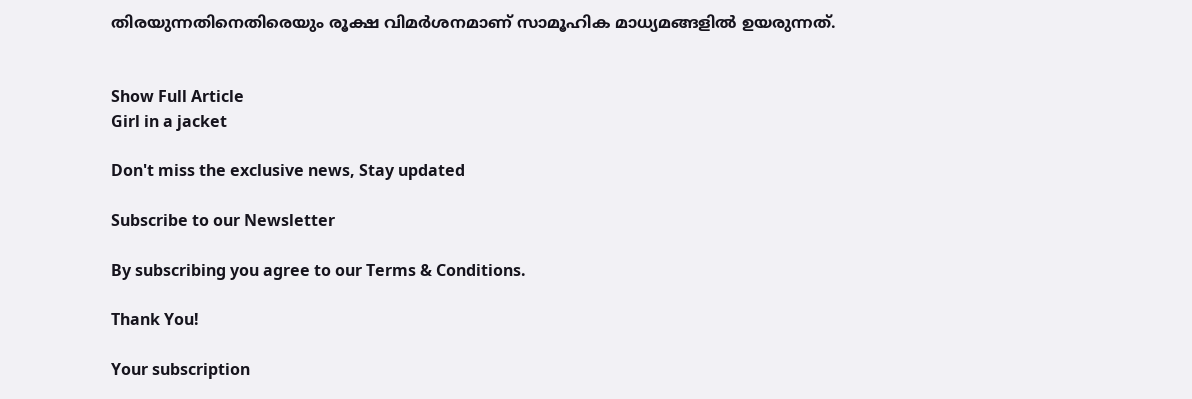തിരയുന്നതിനെതിരെയും രൂക്ഷ വിമർശനമാണ് സാമൂഹിക മാധ്യമങ്ങളിൽ ഉയരുന്നത്.


Show Full Article
Girl in a jacket

Don't miss the exclusive news, Stay updated

Subscribe to our Newsletter

By subscribing you agree to our Terms & Conditions.

Thank You!

Your subscription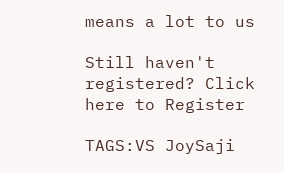means a lot to us

Still haven't registered? Click here to Register

TAGS:VS JoySaji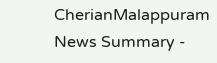CherianMalappuram
News Summary -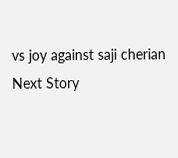vs joy against saji cherian
Next Story